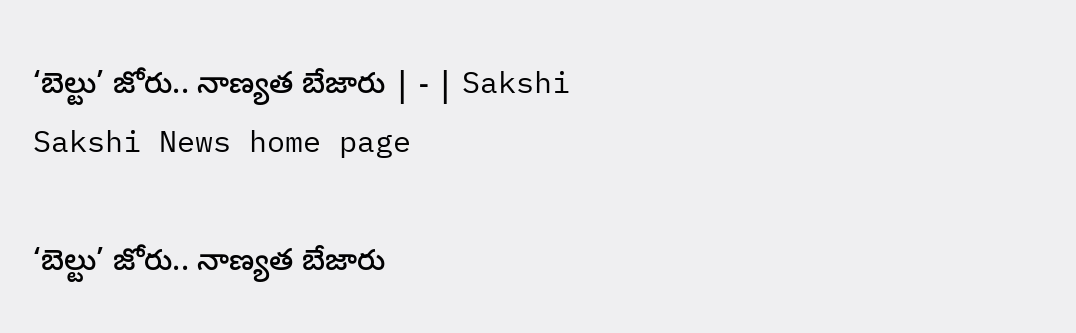‘బెల్టు’ జోరు.. నాణ్యత బేజారు | - | Sakshi
Sakshi News home page

‘బెల్టు’ జోరు.. నాణ్యత బేజారు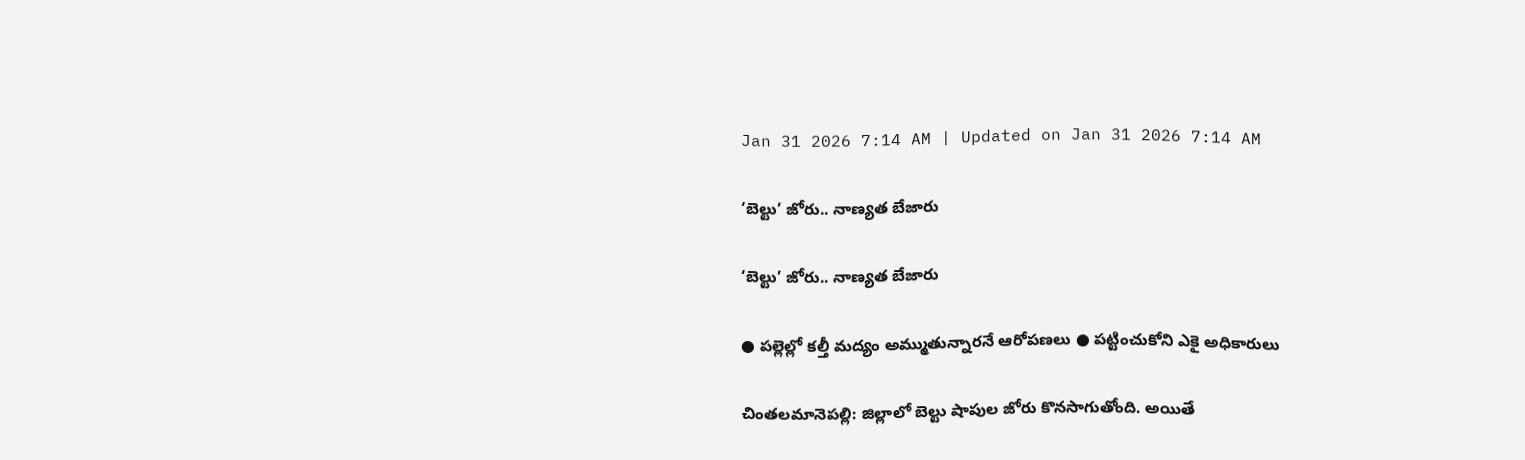Jan 31 2026 7:14 AM | Updated on Jan 31 2026 7:14 AM

‘బెల్టు’ జోరు.. నాణ్యత బేజారు

‘బెల్టు’ జోరు.. నాణ్యత బేజారు

● పల్లెల్లో కల్తీ మద్యం అమ్ముతున్నారనే ఆరోపణలు ● పట్టించుకోని ఎకై అధికారులు

చింతలమానెపల్లి: జిల్లాలో బెల్టు షాపుల జోరు కొనసాగుతోంది. అయితే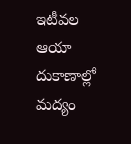ఇటీవల ఆయా దుకాణాల్లో మద్యం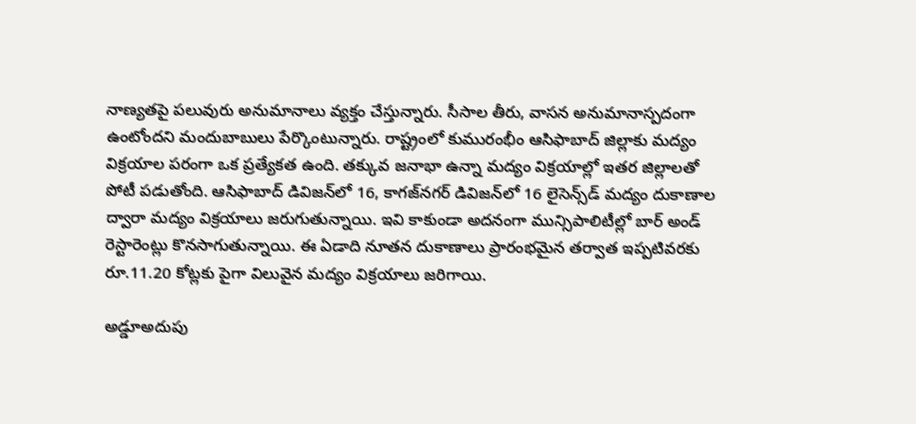నాణ్యతపై పలువురు అనుమానాలు వ్యక్తం చేస్తున్నారు. సీసాల తీరు, వాసన అనుమానాస్పదంగా ఉంటోందని మందుబాబులు పేర్కొంటున్నారు. రాష్ట్రంలో కుమురంభీం ఆసిఫాబాద్‌ జిల్లాకు మద్యం విక్రయాల పరంగా ఒక ప్రత్యేకత ఉంది. తక్కువ జనాభా ఉన్నా మద్యం విక్రయాల్లో ఇతర జిల్లాలతో పోటీ పడుతోంది. ఆసిఫాబాద్‌ డివిజన్‌లో 16, కాగజ్‌నగర్‌ డివిజన్‌లో 16 లైసెన్స్‌డ్‌ మద్యం దుకాణాల ద్వారా మద్యం విక్రయాలు జరుగుతున్నాయి. ఇవి కాకుండా అదనంగా మున్సిపాలిటీల్లో బార్‌ అండ్‌ రెస్టారెంట్లు కొనసాగుతున్నాయి. ఈ ఏడాది నూతన దుకాణాలు ప్రారంభమైన తర్వాత ఇప్పటివరకు రూ.11.20 కోట్లకు పైగా విలువైన మద్యం విక్రయాలు జరిగాయి.

అడ్డూఅదుపు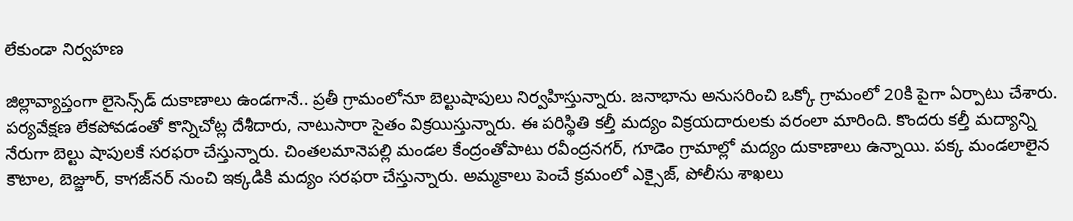లేకుండా నిర్వహణ

జిల్లావ్యాప్తంగా లైసెన్స్‌డ్‌ దుకాణాలు ఉండగానే.. ప్రతీ గ్రామంలోనూ బెల్టుషాపులు నిర్వహిస్తున్నారు. జనాభాను అనుసరించి ఒక్కో గ్రామంలో 20కి పైగా ఏర్పాటు చేశారు. పర్యవేక్షణ లేకపోవడంతో కొన్నిచోట్ల దేశీదారు, నాటుసారా సైతం విక్రయిస్తున్నారు. ఈ పరిస్థితి కల్తీ మద్యం విక్రయదారులకు వరంలా మారింది. కొందరు కల్తీ మద్యాన్ని నేరుగా బెల్టు షాపులకే సరఫరా చేస్తున్నారు. చింతలమానెపల్లి మండల కేంద్రంతోపాటు రవీంద్రనగర్‌, గూడెం గ్రామాల్లో మద్యం దుకాణాలు ఉన్నాయి. పక్క మండలాలైన కౌటాల, బెజ్జూర్‌, కాగజ్‌నర్‌ నుంచి ఇక్కడికి మద్యం సరఫరా చేస్తున్నారు. అమ్మకాలు పెంచే క్రమంలో ఎక్సైజ్‌, పోలీసు శాఖలు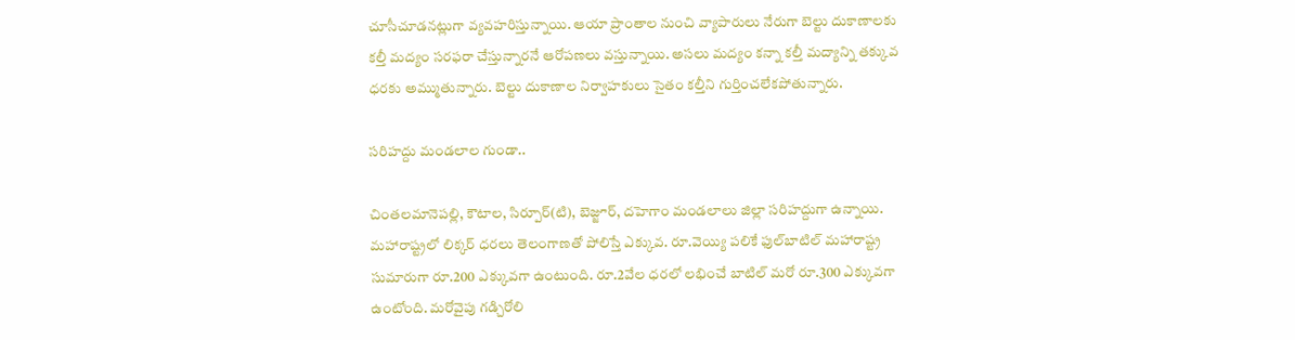చూసీచూడనట్లుగా వ్యవహరిస్తున్నాయి. ఆయా ప్రాంతాల నుంచి వ్యాపారులు నేరుగా బెల్టు దుకాణాలకు కల్తీ మద్యం సరఫరా చేస్తున్నారనే ఆరోపణలు వస్తున్నాయి. అసలు మద్యం కన్నా కల్తీ మద్యాన్ని తక్కువ ధరకు అమ్ముతున్నారు. బెల్టు దుకాణాల నిర్వాహకులు సైతం కల్తీని గుర్తించలేకపోతున్నారు.

సరిహద్దు మండలాల గుండా..

చింతలమానెపల్లి, కౌటాల, సిర్పూర్‌(టి), బెజ్జూర్‌, దహెగాం మండలాలు జిల్లా సరిహద్దుగా ఉన్నాయి. మహారాష్ట్రలో లిక్కర్‌ ధరలు తెలంగాణతో పోలిస్తే ఎక్కువ. రూ.వెయ్యి పలికే ఫుల్‌బాటిల్‌ మహారాష్ట్ర సుమారుగా రూ.200 ఎక్కువగా ఉంటుంది. రూ.2వేల ధరలో లభించే బాటిల్‌ మరో రూ.300 ఎక్కువగా ఉంటోంది. మరోవైపు గడ్చిరోలి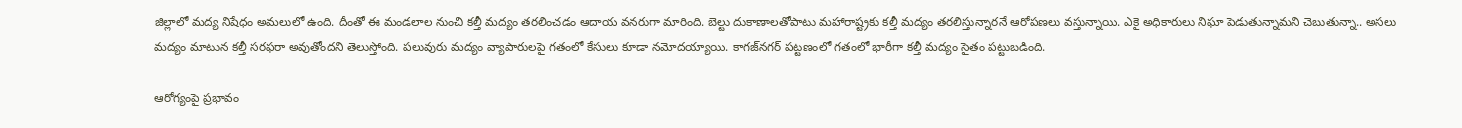జిల్లాలో మద్య నిషేధం అమలులో ఉంది. దీంతో ఈ మండలాల నుంచి కల్తీ మద్యం తరలించడం ఆదాయ వనరుగా మారింది. బెల్టు దుకాణాలతోపాటు మహారాష్ట్రకు కల్తీ మద్యం తరలిస్తున్నారనే ఆరోపణలు వస్తున్నాయి. ఎకై అధికారులు నిఘా పెడుతున్నామని చెబుతున్నా.. అసలు మద్యం మాటున కల్తీ సరఫరా అవుతోందని తెలుస్తోంది. పలువురు మద్యం వ్యాపారులపై గతంలో కేసులు కూడా నమోదయ్యాయి. కాగజ్‌నగర్‌ పట్టణంలో గతంలో భారీగా కల్తీ మద్యం సైతం పట్టుబడింది.

ఆరోగ్యంపై ప్రభావం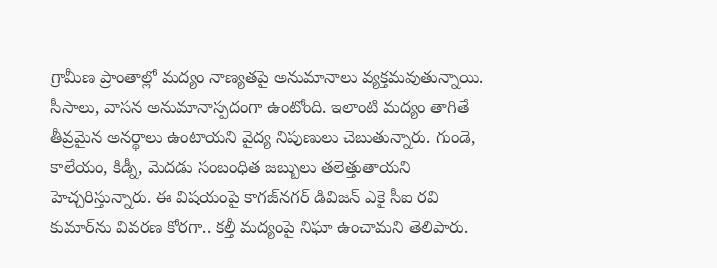గ్రామీణ ప్రాంతాల్లో మద్యం నాణ్యతపై అనుమానాలు వ్యక్తమవుతున్నాయి. సీసాలు, వాసన అనుమానాస్పదంగా ఉంటోంది. ఇలాంటి మద్యం తాగితే తీవ్రమైన అనర్థాలు ఉంటాయని వైద్య నిపుణులు చెబుతున్నారు. గుండె, కాలేయం, కిడ్నీ, మెదడు సంబంధిత జబ్బులు తలెత్తుతాయని హెచ్చరిస్తున్నారు. ఈ విషయంపై కాగజ్‌నగర్‌ డివిజన్‌ ఎకై సీఐ రవి కుమార్‌ను వివరణ కోరగా.. కల్తీ మద్యంపై నిఘా ఉంచామని తెలిపారు.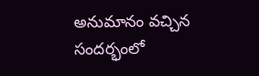అనుమానం వచ్చిన సందర్భంలో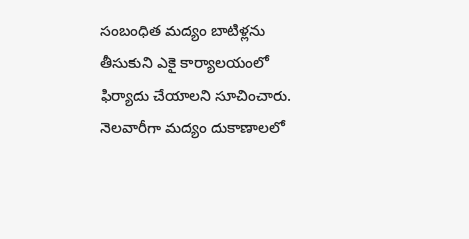సంబంధిత మద్యం బాటిళ్లను తీసుకుని ఎకై కార్యాలయంలో ఫిర్యాదు చేయాలని సూచించారు. నెలవారీగా మద్యం దుకాణాలలో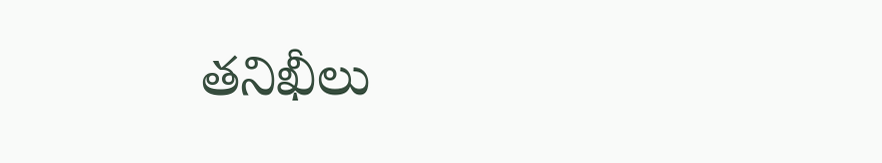తనిఖీలు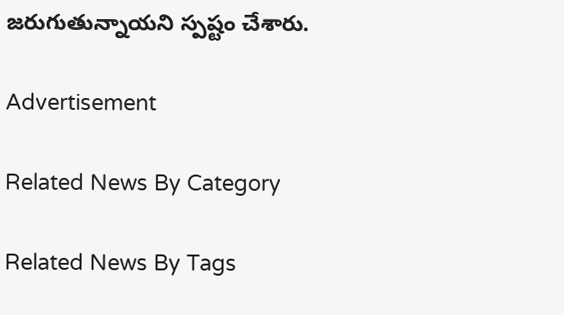జరుగుతున్నాయని స్పష్టం చేశారు.

Advertisement

Related News By Category

Related News By Tags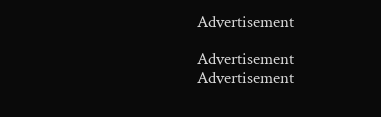Advertisement

Advertisement
Advertisement